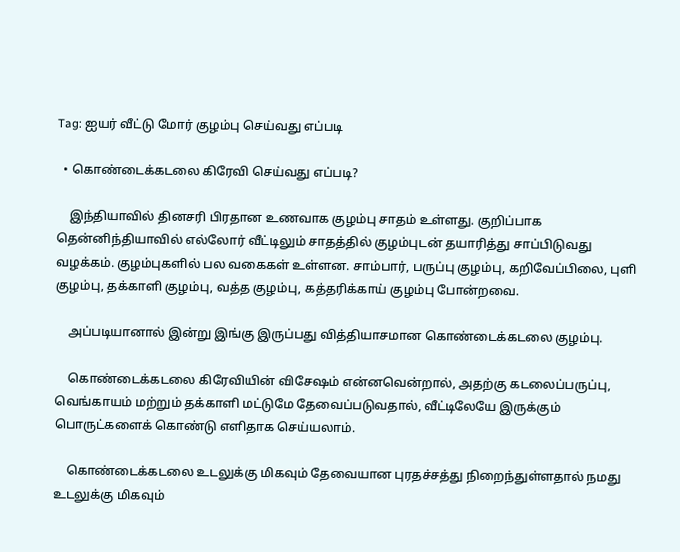Tag: ஐயர் வீட்டு மோர் குழம்பு செய்வது எப்படி

  • கொண்டைக்கடலை கிரேவி செய்வது எப்படி?

    இந்தியாவில் தினசரி பிரதான உணவாக குழம்பு சாதம் உள்ளது. குறிப்பாக தென்னிந்தியாவில் எல்லோர் வீட்டிலும் சாதத்தில் குழம்புடன் தயாரித்து சாப்பிடுவது வழக்கம். குழம்புகளில் பல வகைகள் உள்ளன. சாம்பார், பருப்பு குழம்பு, கறிவேப்பிலை, புளி குழம்பு, தக்காளி குழம்பு, வத்த குழம்பு, கத்தரிக்காய் குழம்பு போன்றவை.

    அப்படியானால் இன்று இங்கு இருப்பது வித்தியாசமான கொண்டைக்கடலை குழம்பு.

    கொண்டைக்கடலை கிரேவியின் விசேஷம் என்னவென்றால், அதற்கு கடலைப்பருப்பு, வெங்காயம் மற்றும் தக்காளி மட்டுமே தேவைப்படுவதால், வீட்டிலேயே இருக்கும் பொருட்களைக் கொண்டு எளிதாக செய்யலாம்.

    கொண்டைக்கடலை உடலுக்கு மிகவும் தேவையான புரதச்சத்து நிறைந்துள்ளதால் நமது உடலுக்கு மிகவும்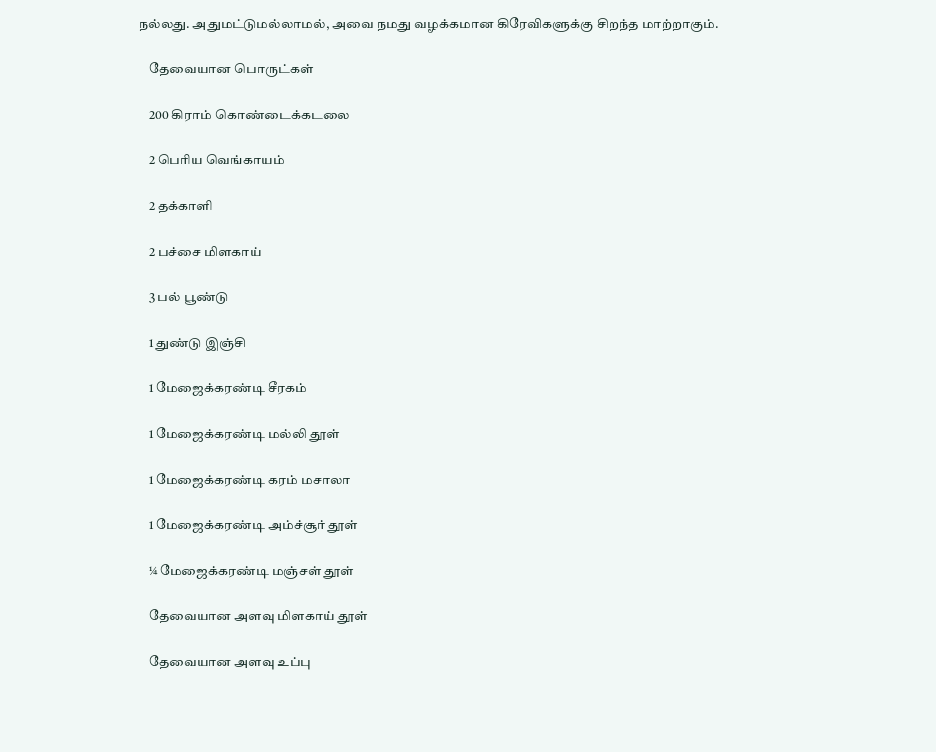நல்லது. அதுமட்டுமல்லாமல், அவை நமது வழக்கமான கிரேவிகளுக்கு சிறந்த மாற்றாகும்.

    தேவையான பொருட்கள்

    200 கிராம் கொண்டைக்கடலை

    2 பெரிய வெங்காயம்

    2 தக்காளி

    2 பச்சை மிளகாய்

    3 பல் பூண்டு

    1 துண்டு இஞ்சி

    1 மேஜைக்கரண்டி சீரகம்

    1 மேஜைக்கரண்டி மல்லி தூள்

    1 மேஜைக்கரண்டி கரம் மசாலா

    1 மேஜைக்கரண்டி அம்ச்சூர் தூள்

    ¼ மேஜைக்கரண்டி மஞ்சள் தூள்

    தேவையான அளவு மிளகாய் தூள்

    தேவையான அளவு உப்பு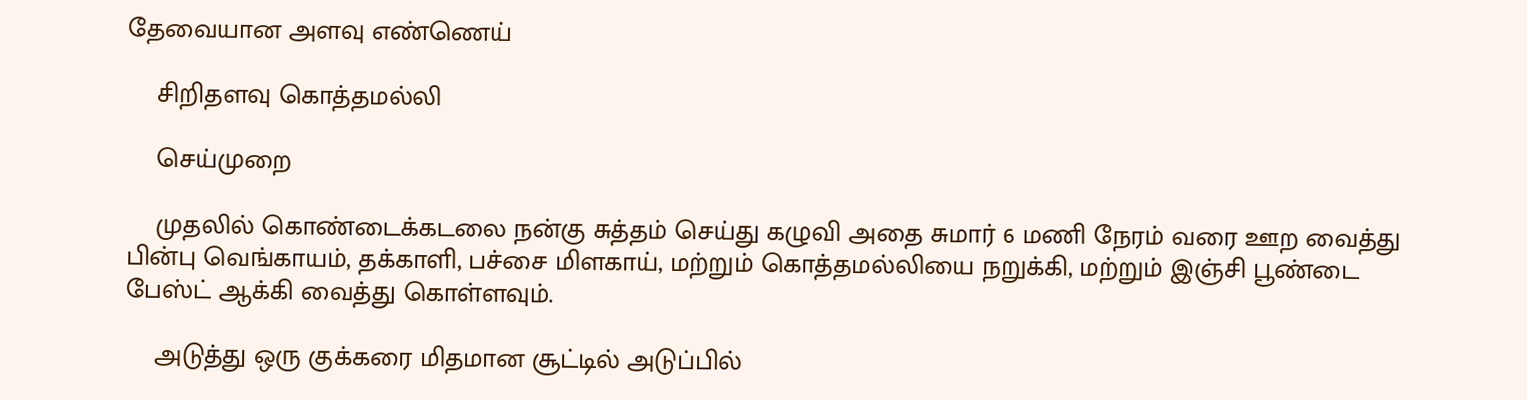தேவையான அளவு எண்ணெய்

    சிறிதளவு கொத்தமல்லி

    செய்முறை

    முதலில் கொண்டைக்கடலை நன்கு சுத்தம் செய்து கழுவி அதை சுமார் 6 மணி நேரம் வரை ஊற வைத்து பின்பு வெங்காயம், தக்காளி, பச்சை மிளகாய், மற்றும் கொத்தமல்லியை நறுக்கி, மற்றும் இஞ்சி பூண்டை பேஸ்ட் ஆக்கி வைத்து கொள்ளவும்.

    அடுத்து ஒரு குக்கரை மிதமான சூட்டில் அடுப்பில்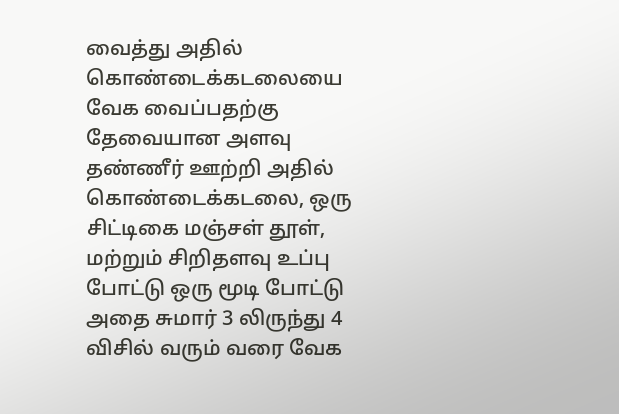வைத்து அதில் கொண்டைக்கடலையை வேக வைப்பதற்கு தேவையான அளவு தண்ணீர் ஊற்றி அதில் கொண்டைக்கடலை, ஒரு சிட்டிகை மஞ்சள் தூள், மற்றும் சிறிதளவு உப்பு போட்டு ஒரு மூடி போட்டு அதை சுமார் 3 லிருந்து 4 விசில் வரும் வரை வேக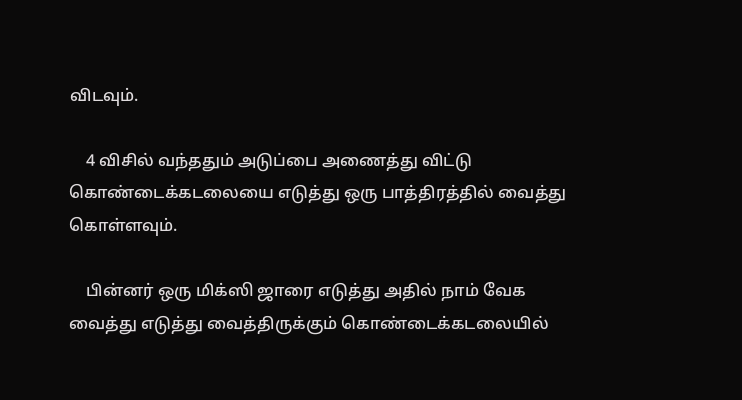விடவும்.

    4 விசில் வந்ததும் அடுப்பை அணைத்து விட்டு கொண்டைக்கடலையை எடுத்து ஒரு பாத்திரத்தில் வைத்து கொள்ளவும்.

    பின்னர் ஒரு மிக்ஸி ஜாரை எடுத்து அதில் நாம் வேக வைத்து எடுத்து வைத்திருக்கும் கொண்டைக்கடலையில்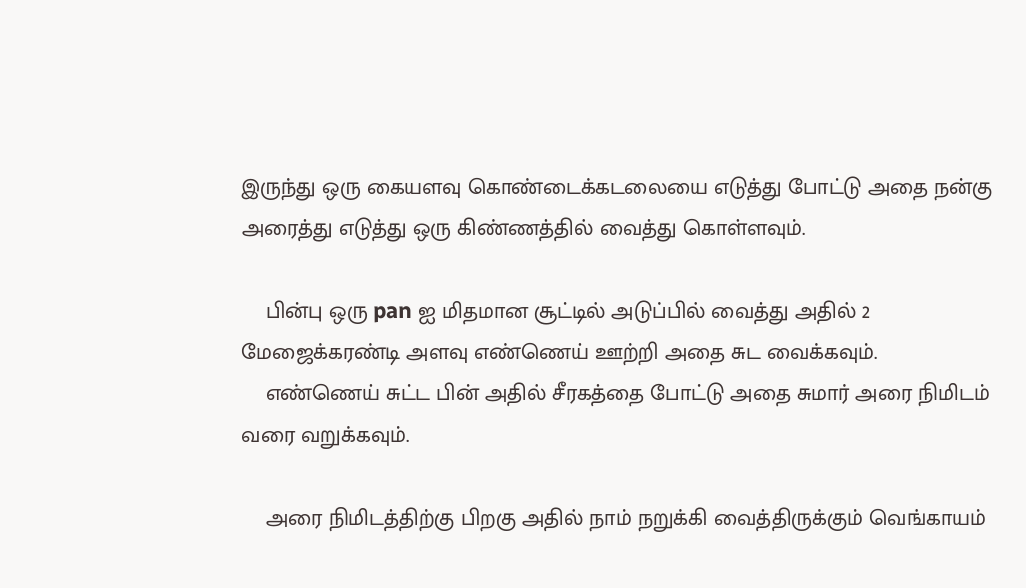இருந்து ஒரு கையளவு கொண்டைக்கடலையை எடுத்து போட்டு அதை நன்கு அரைத்து எடுத்து ஒரு கிண்ணத்தில் வைத்து கொள்ளவும்.

    பின்பு ஒரு pan ஐ மிதமான சூட்டில் அடுப்பில் வைத்து அதில் 2 மேஜைக்கரண்டி அளவு எண்ணெய் ஊற்றி அதை சுட வைக்கவும்.
    எண்ணெய் சுட்ட பின் அதில் சீரகத்தை போட்டு அதை சுமார் அரை நிமிடம் வரை வறுக்கவும்.

    அரை நிமிடத்திற்கு பிறகு அதில் நாம் நறுக்கி வைத்திருக்கும் வெங்காயம்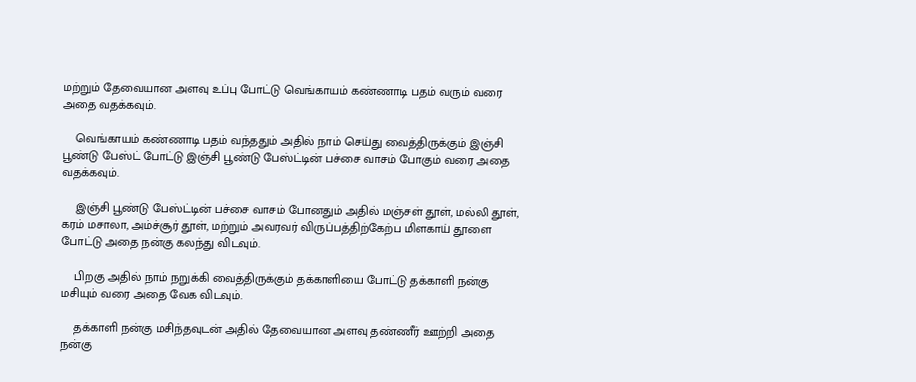மற்றும் தேவையான அளவு உப்பு போட்டு வெங்காயம் கண்ணாடி பதம் வரும் வரை அதை வதக்கவும்.

    வெங்காயம் கண்ணாடி பதம் வந்ததும் அதில் நாம் செய்து வைத்திருக்கும் இஞ்சி பூண்டு பேஸ்ட் போட்டு இஞ்சி பூண்டு பேஸ்ட்டின் பச்சை வாசம் போகும் வரை அதை வதக்கவும்.

    இஞ்சி பூண்டு பேஸ்ட்டின் பச்சை வாசம் போனதும் அதில் மஞ்சள் தூள், மல்லி தூள், கரம் மசாலா, அம்ச்சூர் தூள், மற்றும் அவரவர் விருப்பத்திற்கேற்ப மிளகாய் தூளை போட்டு அதை நன்கு கலந்து விடவும்.

    பிறகு அதில் நாம் நறுக்கி வைத்திருக்கும் தக்காளியை போட்டு தக்காளி நன்கு மசியும் வரை அதை வேக விடவும்.

    தக்காளி நன்கு மசிந்தவுடன் அதில் தேவையான அளவு தண்ணீர் ஊற்றி அதை நன்கு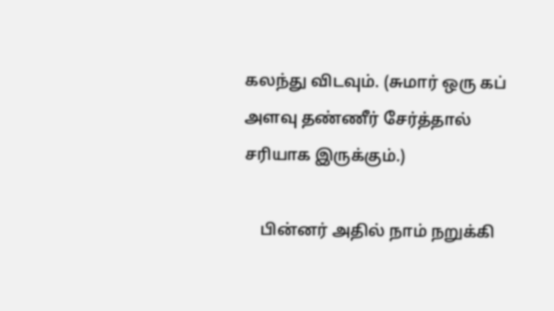கலந்து விடவும். (சுமார் ஒரு கப் அளவு தண்ணீர் சேர்த்தால் சரியாக இருக்கும்.)

    பின்னர் அதில் நாம் நறுக்கி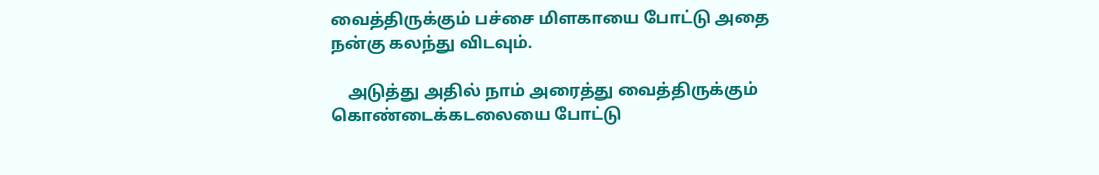வைத்திருக்கும் பச்சை மிளகாயை போட்டு அதை நன்கு கலந்து விடவும்.

    அடுத்து அதில் நாம் அரைத்து வைத்திருக்கும் கொண்டைக்கடலையை போட்டு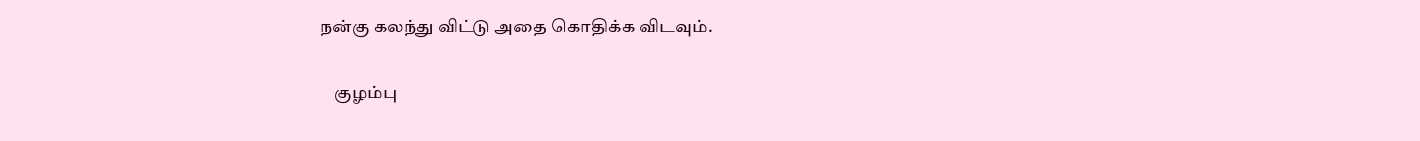நன்கு கலந்து விட்டு அதை கொதிக்க விடவும்.

    குழம்பு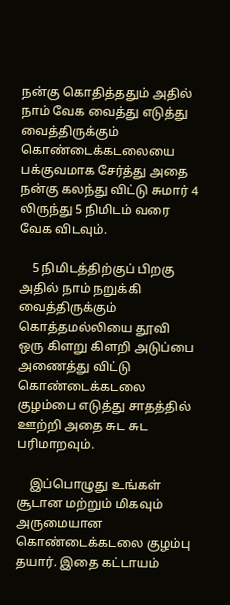நன்கு கொதித்ததும் அதில் நாம் வேக வைத்து எடுத்து வைத்திருக்கும் கொண்டைக்கடலையை பக்குவமாக சேர்த்து அதை நன்கு கலந்து விட்டு சுமார் 4 லிருந்து 5 நிமிடம் வரை வேக விடவும்.

    5 நிமிடத்திற்குப் பிறகு அதில் நாம் நறுக்கி வைத்திருக்கும் கொத்தமல்லியை தூவி ஒரு கிளறு கிளறி அடுப்பை அணைத்து விட்டு கொண்டைக்கடலை குழம்பை எடுத்து சாதத்தில் ஊற்றி அதை சுட சுட பரிமாறவும்.

    இப்பொழுது உங்கள் சூடான மற்றும் மிகவும் அருமையான கொண்டைக்கடலை குழம்பு தயார். இதை கட்டாயம்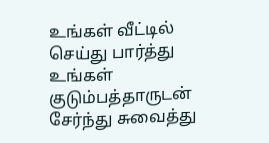உங்கள் வீட்டில் செய்து பார்த்து உங்கள் குடும்பத்தாருடன் சேர்ந்து சுவைத்து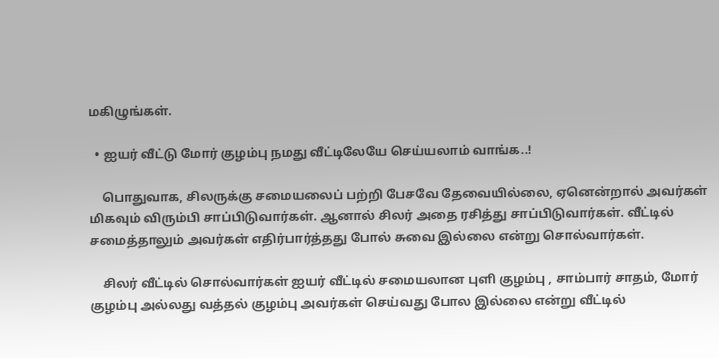மகிழுங்கள்.

  • ஐயர் வீட்டு மோர் குழம்பு நமது வீட்டிலேயே செய்யலாம் வாங்க..!

    பொதுவாக, சிலருக்கு சமையலைப் பற்றி பேசவே தேவையில்லை, ஏனென்றால் அவர்கள் மிகவும் விரும்பி சாப்பிடுவார்கள். ஆனால் சிலர் அதை ரசித்து சாப்பிடுவார்கள். வீட்டில் சமைத்தாலும் அவர்கள் எதிர்பார்த்தது போல் சுவை இல்லை என்று சொல்வார்கள்.

    சிலர் வீட்டில் சொல்வார்கள் ஐயர் வீட்டில் சமையலான புளி குழம்பு , சாம்பார் சாதம், மோர் குழம்பு அல்லது வத்தல் குழம்பு அவர்கள் செய்வது போல இல்லை என்று வீட்டில்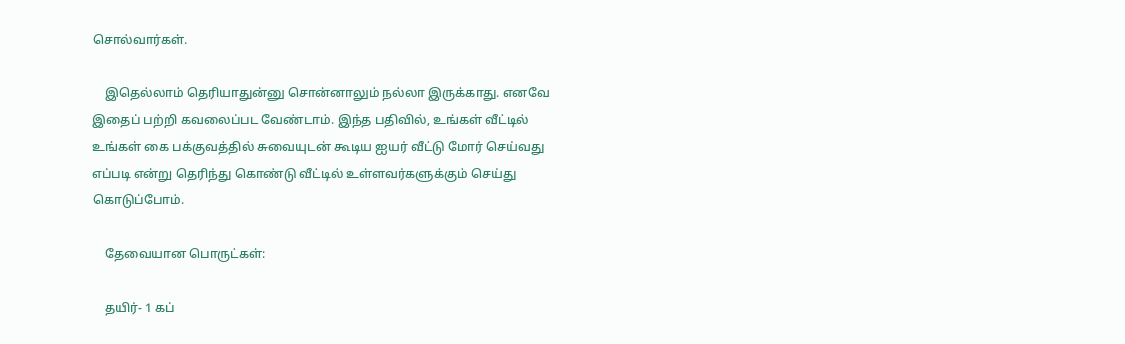சொல்வார்கள்.

    இதெல்லாம் தெரியாதுன்னு சொன்னாலும் நல்லா இருக்காது. எனவே இதைப் பற்றி கவலைப்பட வேண்டாம். இந்த பதிவில், உங்கள் வீட்டில் உங்கள் கை பக்குவத்தில் சுவையுடன் கூடிய ஐயர் வீட்டு மோர் செய்வது எப்படி என்று தெரிந்து கொண்டு வீட்டில் உள்ளவர்களுக்கும் செய்து கொடுப்போம்.

    தேவையான பொருட்கள்:

    தயிர்- 1 கப்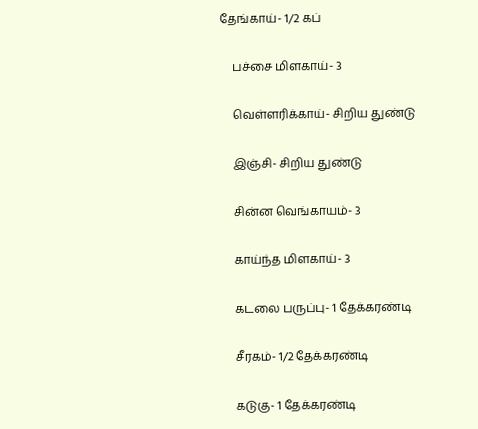தேங்காய்- 1/2 கப்

    பச்சை மிளகாய்- 3

    வெள்ளரிக்காய்- சிறிய துண்டு

    இஞ்சி- சிறிய துண்டு

    சின்ன வெங்காயம்- 3

    காய்ந்த மிளகாய்- 3

    கடலை பருப்பு- 1 தேக்கரண்டி

    சீரகம்- 1/2 தேக்கரண்டி

    கடுகு- 1 தேக்கரண்டி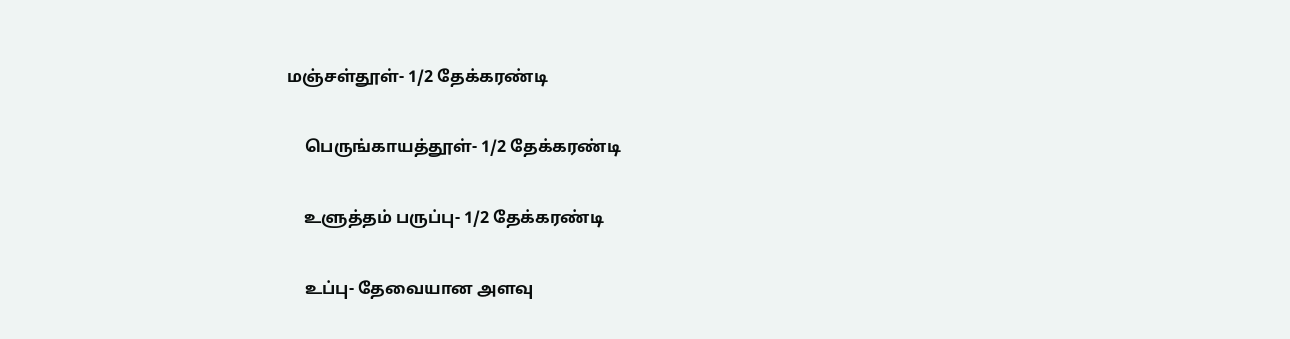மஞ்சள்தூள்- 1/2 தேக்கரண்டி

    பெருங்காயத்தூள்- 1/2 தேக்கரண்டி

    உளுத்தம் பருப்பு- 1/2 தேக்கரண்டி

    உப்பு- தேவையான அளவு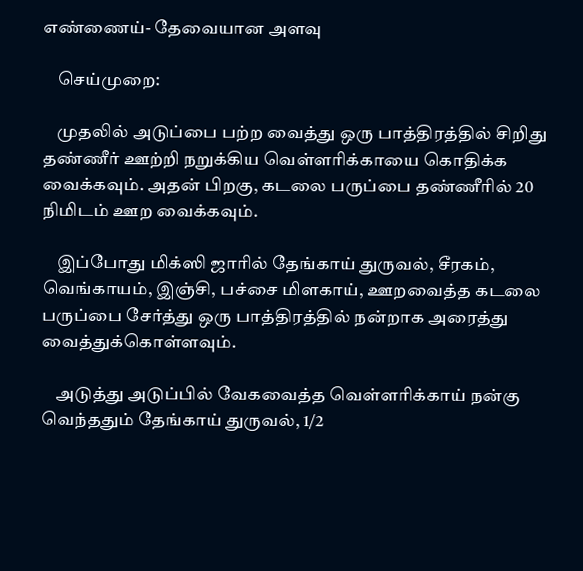எண்ணைய்- தேவையான அளவு

    செய்முறை:

    முதலில் அடுப்பை பற்ற வைத்து ஒரு பாத்திரத்தில் சிறிது தண்ணீர் ஊற்றி நறுக்கிய வெள்ளரிக்காயை கொதிக்க வைக்கவும். அதன் பிறகு, கடலை பருப்பை தண்ணீரில் 20 நிமிடம் ஊற வைக்கவும்.

    இப்போது மிக்ஸி ஜாரில் தேங்காய் துருவல், சீரகம், வெங்காயம், இஞ்சி, பச்சை மிளகாய், ஊறவைத்த கடலை பருப்பை சேர்த்து ஒரு பாத்திரத்தில் நன்றாக அரைத்து வைத்துக்கொள்ளவும்.

    அடுத்து அடுப்பில் வேகவைத்த வெள்ளரிக்காய் நன்கு வெந்ததும் தேங்காய் துருவல், 1/2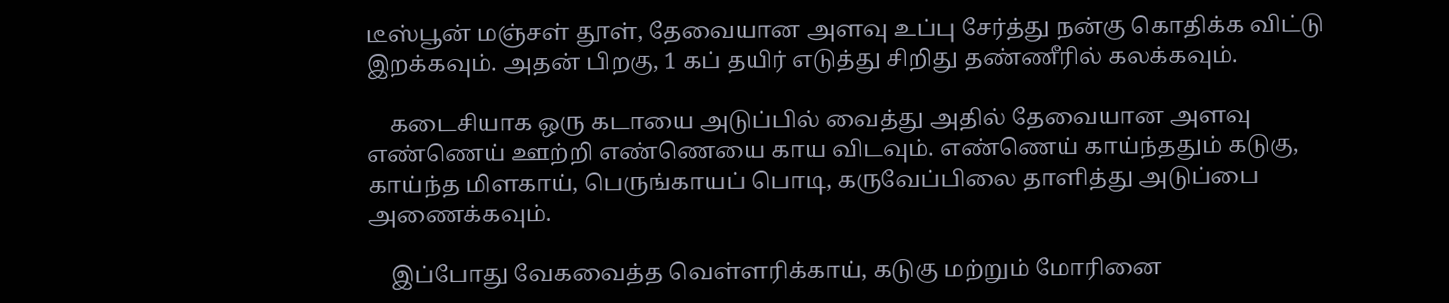டீஸ்பூன் மஞ்சள் தூள், தேவையான அளவு உப்பு சேர்த்து நன்கு கொதிக்க விட்டு இறக்கவும். அதன் பிறகு, 1 கப் தயிர் எடுத்து சிறிது தண்ணீரில் கலக்கவும்.

    கடைசியாக ஒரு கடாயை அடுப்பில் வைத்து அதில் தேவையான அளவு எண்ணெய் ஊற்றி எண்ணெயை காய விடவும். எண்ணெய் காய்ந்ததும் கடுகு, காய்ந்த மிளகாய், பெருங்காயப் பொடி, கருவேப்பிலை தாளித்து அடுப்பை அணைக்கவும்.

    இப்போது வேகவைத்த வெள்ளரிக்காய், கடுகு மற்றும் மோரினை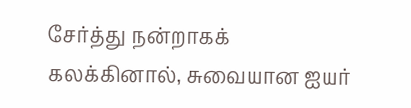சேர்த்து நன்றாகக் கலக்கினால், சுவையான ஐயர்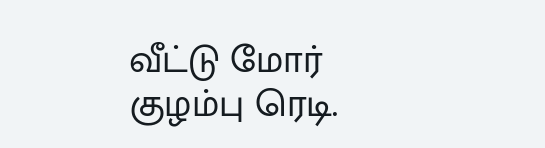வீட்டு மோர் குழம்பு ரெடி.